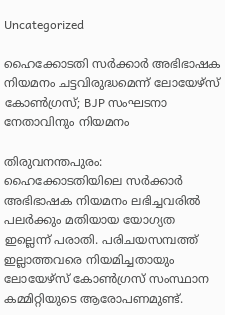Uncategorized

ഹൈക്കോടതി സർക്കാർ അഭിഭാഷക നിയമനം ചട്ടവിരുദ്ധമെന്ന് ലോയേഴ്‌സ് കോൺഗ്രസ്; BJP സംഘടനാ നേതാവിനും നിയമനം

തിരുവനന്തപുരം: ഹൈക്കോടതിയിലെ സര്‍ക്കാര്‍ അഭിഭാഷക നിയമനം ലഭിച്ചവരില്‍ പലര്‍ക്കും മതിയായ യോഗ്യത ഇല്ലെന്ന് പരാതി. പരിചയസമ്പത്ത് ഇല്ലാത്തവരെ നിയമിച്ചതായും ലോയേഴ്‌സ് കോണ്‍ഗ്രസ് സംസ്ഥാന കമ്മിറ്റിയുടെ ആരോപണമുണ്ട്.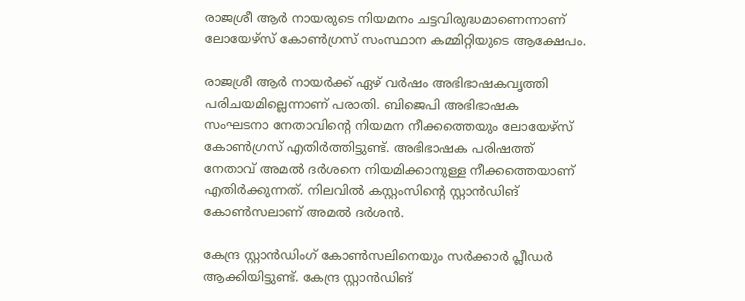രാജശ്രീ ആര്‍ നായരുടെ നിയമനം ചട്ടവിരുദ്ധമാണെന്നാണ് ലോയേഴ്‌സ് കോണ്‍ഗ്രസ് സംസ്ഥാന കമ്മിറ്റിയുടെ ആക്ഷേപം.

രാജശ്രീ ആര്‍ നായര്‍ക്ക് ഏഴ് വര്‍ഷം അഭിഭാഷകവൃത്തി പരിചയമില്ലെന്നാണ് പരാതി. ബിജെപി അഭിഭാഷക സംഘടനാ നേതാവിന്റെ നിയമന നീക്കത്തെയും ലോയേഴ്‌സ് കോണ്‍ഗ്രസ് എതിര്‍ത്തിട്ടുണ്ട്. അഭിഭാഷക പരിഷത്ത് നേതാവ് അമല്‍ ദര്‍ശനെ നിയമിക്കാനുള്ള നീക്കത്തെയാണ് എതിര്‍ക്കുന്നത്. നിലവില്‍ കസ്റ്റംസിന്റെ സ്റ്റാന്‍ഡിങ് കോണ്‍സലാണ് അമല്‍ ദര്‍ശന്‍.

കേന്ദ്ര സ്റ്റാന്‍ഡിംഗ് കോണ്‍സലിനെയും സര്‍ക്കാര്‍ പ്ലീഡര്‍ ആക്കിയിട്ടുണ്ട്. കേന്ദ്ര സ്റ്റാന്‍ഡിങ്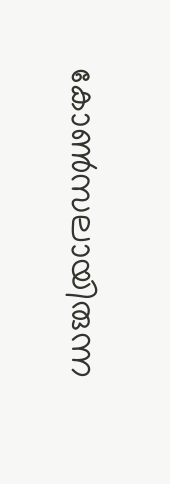കോണ്‍സലായിരുന്ന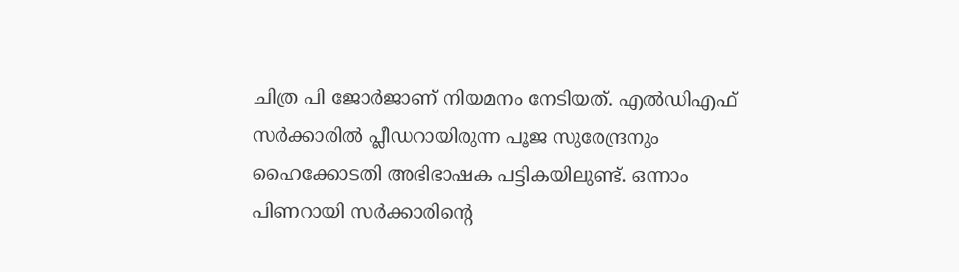ചിത്ര പി ജോര്‍ജാണ് നിയമനം നേടിയത്. എല്‍ഡിഎഫ് സര്‍ക്കാരില്‍ പ്ലീഡറായിരുന്ന പൂജ സുരേന്ദ്രനും ഹൈക്കോടതി അഭിഭാഷക പട്ടികയിലുണ്ട്. ഒന്നാം പിണറായി സര്‍ക്കാരിന്റെ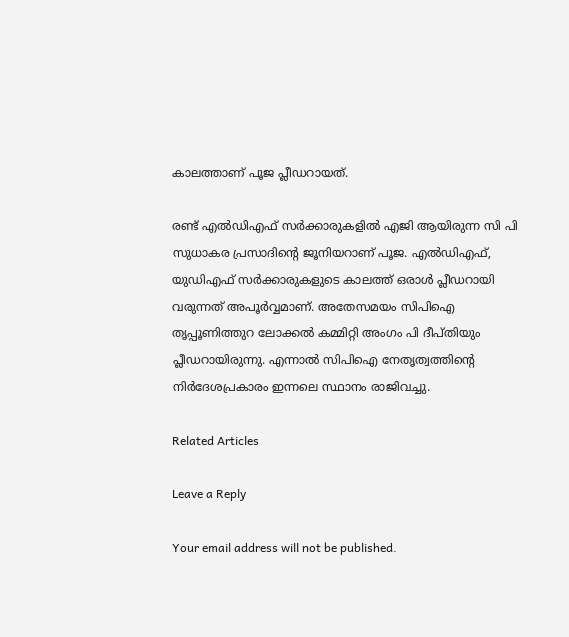കാലത്താണ് പൂജ പ്ലീഡറായത്.

രണ്ട് എല്‍ഡിഎഫ് സര്‍ക്കാരുകളില്‍ എജി ആയിരുന്ന സി പി സുധാകര പ്രസാദിന്റെ ജൂനിയറാണ് പൂജ. എല്‍ഡിഎഫ്, യുഡിഎഫ് സര്‍ക്കാരുകളുടെ കാലത്ത് ഒരാള്‍ പ്ലീഡറായി വരുന്നത് അപൂര്‍വ്വമാണ്. അതേസമയം സിപിഐ തൃപ്പൂണിത്തുറ ലോക്കല്‍ കമ്മിറ്റി അംഗം പി ദീപ്തിയും പ്ലീഡറായിരുന്നു. എന്നാല്‍ സിപിഐ നേതൃത്വത്തിന്റെ നിര്‍ദേശപ്രകാരം ഇന്നലെ സ്ഥാനം രാജിവച്ചു.

Related Articles

Leave a Reply

Your email address will not be published.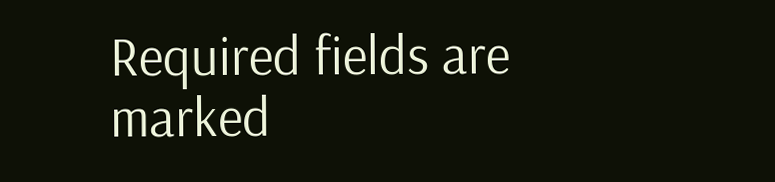Required fields are marked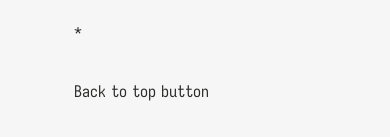*

Back to top button